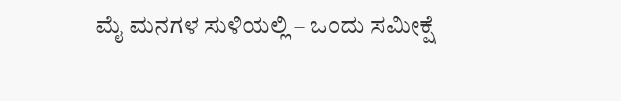ಮೈ ಮನಗಳ ಸುಳಿಯಲ್ಲಿ – ಒಂದು ಸಮೀಕ್ಷೆ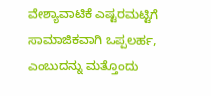ವೇಶ್ಯಾವಾಟಿಕೆ ಎಷ್ಟರಮಟ್ಟಿಗೆ ಸಾಮಾಜಿಕವಾಗಿ ಒಪ್ಪಲರ್ಹ, ಎಂಬುದನ್ನು ಮತ್ತೊಂದು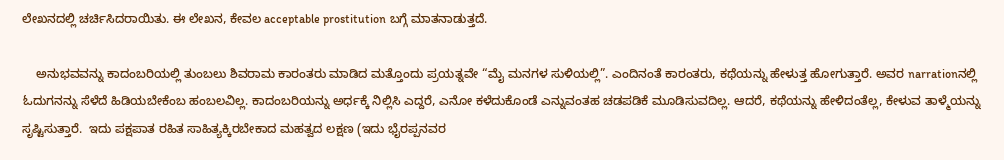ಲೇಖನದಲ್ಲಿ ಚರ್ಚಿಸಿದರಾಯಿತು. ಈ ಲೇಖನ, ಕೇವಲ acceptable prostitution ಬಗ್ಗೆ ಮಾತನಾಡುತ್ತದೆ.

    ಅನುಭವವನ್ನು ಕಾದಂಬರಿಯಲ್ಲಿ ತುಂಬಲು ಶಿವರಾಮ ಕಾರಂತರು ಮಾಡಿದ ಮತ್ತೊಂದು ಪ್ರಯತ್ನವೇ “ಮೈ ಮನಗಳ ಸುಳಿಯಲ್ಲಿ”. ಎಂದಿನಂತೆ ಕಾರಂತರು, ಕಥೆಯನ್ನು ಹೇಳುತ್ತ ಹೋಗುತ್ತಾರೆ. ಅವರ narrationನಲ್ಲಿ  ಓದುಗನನ್ನು ಸೆಳೆದೆ ಹಿಡಿಯಬೇಕೆಂಬ ಹಂಬಲವಿಲ್ಲ. ಕಾದಂಬರಿಯನ್ನು ಅರ್ಧಕ್ಕೆ ನಿಲ್ಲಿಸಿ ಎದ್ದರೆ, ಎನೋ ಕಳೆದುಕೊಂಡೆ ಎನ್ನುವಂತಹ ಚಡಪಡಿಕೆ ಮೂಡಿಸುವದಿಲ್ಲ. ಆದರೆ, ಕಥೆಯನ್ನು ಹೇಳಿದಂತೆಲ್ಲ, ಕೇಳುವ ತಾಳ್ಮೆಯನ್ನು ಸೃಷ್ಟಿಸುತ್ತಾರೆ.  ಇದು ಪಕ್ಷಪಾತ ರಹಿತ ಸಾಹಿತ್ಯಕ್ಕಿರಬೇಕಾದ ಮಹತ್ವದ ಲಕ್ಷಣ (ಇದು ಭೈರಪ್ಪನವರ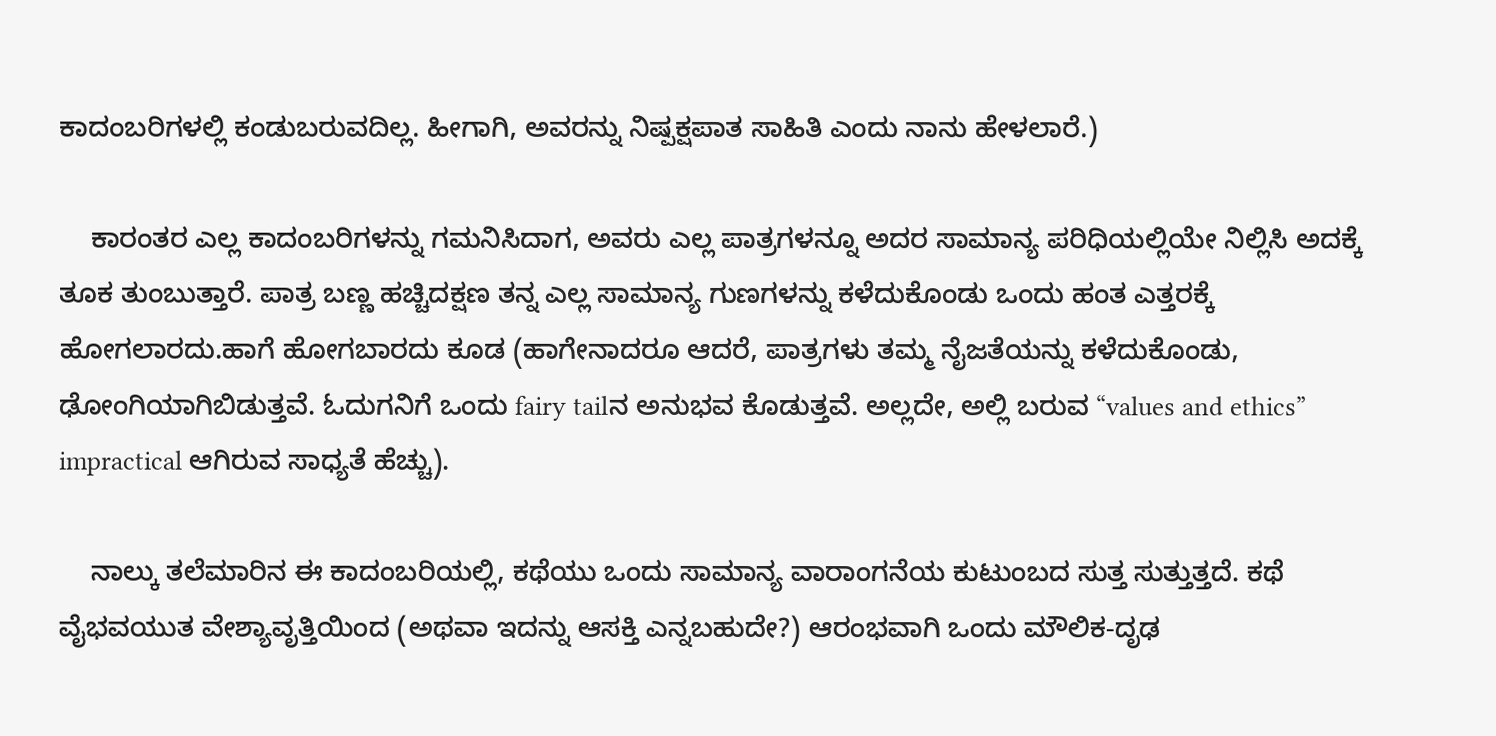ಕಾದಂಬರಿಗಳಲ್ಲಿ ಕಂಡುಬರುವದಿಲ್ಲ. ಹೀಗಾಗಿ, ಅವರನ್ನು ನಿಷ್ಪಕ್ಷಪಾತ ಸಾಹಿತಿ ಎಂದು ನಾನು ಹೇಳಲಾರೆ.)

    ಕಾರಂತರ ಎಲ್ಲ ಕಾದಂಬರಿಗಳನ್ನು ಗಮನಿಸಿದಾಗ, ಅವರು ಎಲ್ಲ ಪಾತ್ರಗಳನ್ನೂ ಅದರ ಸಾಮಾನ್ಯ ಪರಿಧಿಯಲ್ಲಿಯೇ ನಿಲ್ಲಿಸಿ ಅದಕ್ಕೆ ತೂಕ ತುಂಬುತ್ತಾರೆ. ಪಾತ್ರ ಬಣ್ಣ ಹಚ್ಚಿದಕ್ಷಣ ತನ್ನ ಎಲ್ಲ ಸಾಮಾನ್ಯ ಗುಣಗಳನ್ನು ಕಳೆದುಕೊಂಡು ಒಂದು ಹಂತ ಎತ್ತರಕ್ಕೆ ಹೋಗಲಾರದು.ಹಾಗೆ ಹೋಗಬಾರದು ಕೂಡ (ಹಾಗೇನಾದರೂ ಆದರೆ, ಪಾತ್ರಗಳು ತಮ್ಮ ನೈಜತೆಯನ್ನು ಕಳೆದುಕೊಂಡು, ಢೋಂಗಿಯಾಗಿಬಿಡುತ್ತವೆ. ಓದುಗನಿಗೆ ಒಂದು fairy tailನ ಅನುಭವ ಕೊಡುತ್ತವೆ. ಅಲ್ಲದೇ, ಅಲ್ಲಿ ಬರುವ “values and ethics” impractical ಆಗಿರುವ ಸಾಧ್ಯತೆ ಹೆಚ್ಚು).

    ನಾಲ್ಕು ತಲೆಮಾರಿನ ಈ ಕಾದಂಬರಿಯಲ್ಲಿ, ಕಥೆಯು ಒಂದು ಸಾಮಾನ್ಯ ವಾರಾಂಗನೆಯ ಕುಟುಂಬದ ಸುತ್ತ ಸುತ್ತುತ್ತದೆ. ಕಥೆ ವೈಭವಯುತ ವೇಶ್ಯಾವೃತ್ತಿಯಿಂದ (ಅಥವಾ ಇದನ್ನು ಆಸಕ್ತಿ ಎನ್ನಬಹುದೇ?) ಆರಂಭವಾಗಿ ಒಂದು ಮೌಲಿಕ-ದೃಢ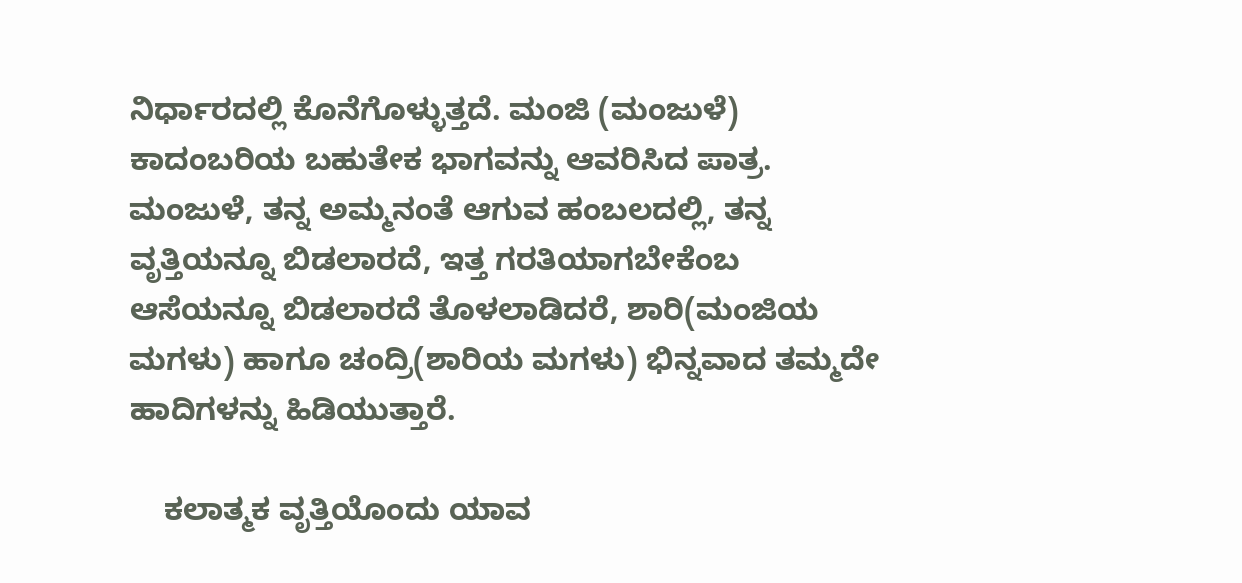ನಿರ್ಧಾರದಲ್ಲಿ ಕೊನೆಗೊಳ್ಳುತ್ತದೆ. ಮಂಜಿ (ಮಂಜುಳೆ) ಕಾದಂಬರಿಯ ಬಹುತೇಕ ಭಾಗವನ್ನು ಆವರಿಸಿದ ಪಾತ್ರ. ಮಂಜುಳೆ, ತನ್ನ ಅಮ್ಮನಂತೆ ಆಗುವ ಹಂಬಲದಲ್ಲಿ, ತನ್ನ ವೃತ್ತಿಯನ್ನೂ ಬಿಡಲಾರದೆ, ಇತ್ತ ಗರತಿಯಾಗಬೇಕೆಂಬ ಆಸೆಯನ್ನೂ ಬಿಡಲಾರದೆ ತೊಳಲಾಡಿದರೆ, ಶಾರಿ(ಮಂಜಿಯ ಮಗಳು) ಹಾಗೂ ಚಂದ್ರಿ(ಶಾರಿಯ ಮಗಳು) ಭಿನ್ನವಾದ ತಮ್ಮದೇ ಹಾದಿಗಳನ್ನು ಹಿಡಿಯುತ್ತಾರೆ.

    ಕಲಾತ್ಮಕ ವೃತ್ತಿಯೊಂದು ಯಾವ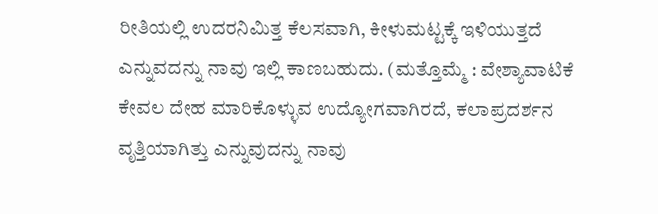ರೀತಿಯಲ್ಲಿ ಉದರನಿಮಿತ್ತ ಕೆಲಸವಾಗಿ, ಕೀಳುಮಟ್ಟಕ್ಕೆ ಇಳಿಯುತ್ತದೆ ಎನ್ನುವದನ್ನು ನಾವು ಇಲ್ಲಿ ಕಾಣಬಹುದು. (ಮತ್ತೊಮ್ಮೆ : ವೇಶ್ಯಾವಾಟಿಕೆ ಕೇವಲ ದೇಹ ಮಾರಿಕೊಳ್ಳುವ ಉದ್ಯೋಗವಾಗಿರದೆ, ಕಲಾಪ್ರದರ್ಶನ ವೃತ್ತಿಯಾಗಿತ್ತು ಎನ್ನುವುದನ್ನು ನಾವು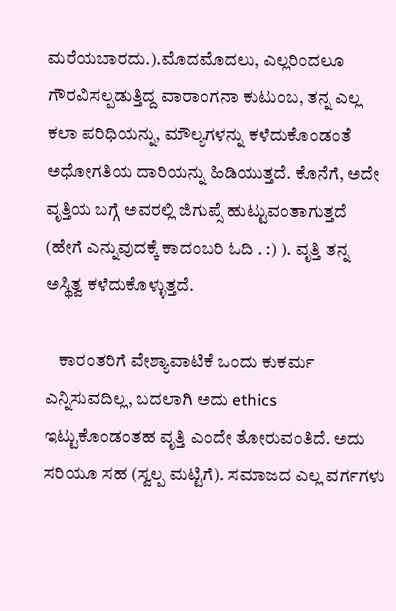ಮರೆಯಬಾರದು.).ಮೊದಮೊದಲು, ಎಲ್ಲರಿಂದಲೂ ಗೌರವಿಸಲ್ಪಡುತ್ತಿದ್ದ ವಾರಾಂಗನಾ ಕುಟುಂಬ, ತನ್ನ ಎಲ್ಲ ಕಲಾ ಪರಿಧಿಯನ್ನು, ಮೌಲ್ಯಗಳನ್ನು ಕಳೆದುಕೊಂಡಂತೆ ಅಧೋಗತಿಯ ದಾರಿಯನ್ನು ಹಿಡಿಯುತ್ತದೆ. ಕೊನೆಗೆ, ಅದೇ ವೃತ್ತಿಯ ಬಗ್ಗೆ ಅವರಲ್ಲಿ ಜಿಗುಪ್ಸೆ ಹುಟ್ಟುವಂತಾಗುತ್ತದೆ (ಹೇಗೆ ಎನ್ನುವುದಕ್ಕೆ ಕಾದಂಬರಿ ಓದಿ . :) ). ವೃತ್ತಿ ತನ್ನ ಅಸ್ಥಿತ್ವ ಕಳೆದುಕೊಳ್ಳುತ್ತದೆ.

    ಕಾರಂತರಿಗೆ ವೇಶ್ಯಾವಾಟಿಕೆ ಒಂದು ಕುಕರ್ಮ ಎನ್ನಿಸುವದಿಲ್ಲ, ಬದಲಾಗಿ ಅದು ethics ಇಟ್ಟುಕೊಂಡಂತಹ ವೃತ್ತಿ ಎಂದೇ ತೋರುವಂತಿದೆ. ಅದು ಸರಿಯೂ ಸಹ (ಸ್ವಲ್ಪ ಮಟ್ಟಿಗೆ). ಸಮಾಜದ ಎಲ್ಲ ವರ್ಗಗಳು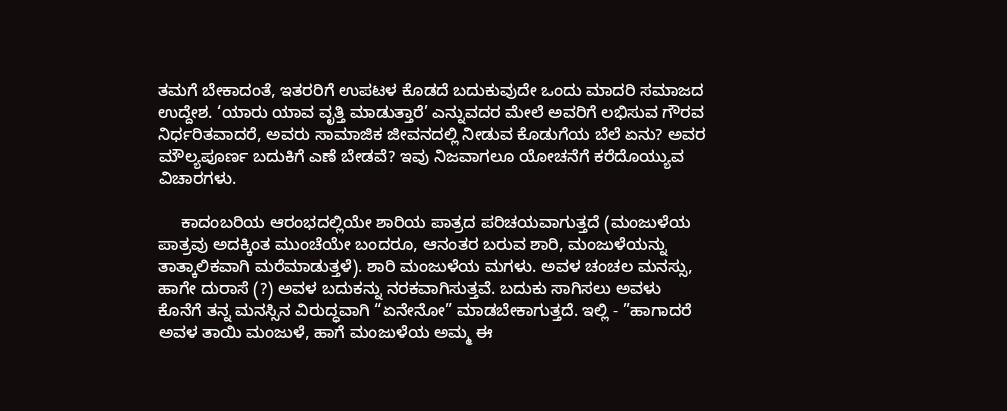ತಮಗೆ ಬೇಕಾದಂತೆ, ಇತರರಿಗೆ ಉಪಟಳ ಕೊಡದೆ ಬದುಕುವುದೇ ಒಂದು ಮಾದರಿ ಸಮಾಜದ ಉದ್ದೇಶ. ‘ಯಾರು ಯಾವ ವೃತ್ತಿ ಮಾಡುತ್ತಾರೆ’ ಎನ್ನುವದರ ಮೇಲೆ ಅವರಿಗೆ ಲಭಿಸುವ ಗೌರವ ನಿರ್ಧರಿತವಾದರೆ, ಅವರು ಸಾಮಾಜಿಕ ಜೀವನದಲ್ಲಿ ನೀಡುವ ಕೊಡುಗೆಯ ಬೆಲೆ ಏನು? ಅವರ ಮೌಲ್ಯಪೂರ್ಣ ಬದುಕಿಗೆ ಎಣೆ ಬೇಡವೆ? ಇವು ನಿಜವಾಗಲೂ ಯೋಚನೆಗೆ ಕರೆದೊಯ್ಯುವ ವಿಚಾರಗಳು.

     ಕಾದಂಬರಿಯ ಆರಂಭದಲ್ಲಿಯೇ ಶಾರಿಯ ಪಾತ್ರದ ಪರಿಚಯವಾಗುತ್ತದೆ (ಮಂಜುಳೆಯ ಪಾತ್ರವು ಅದಕ್ಕಿಂತ ಮುಂಚೆಯೇ ಬಂದರೂ, ಆನಂತರ ಬರುವ ಶಾರಿ, ಮಂಜುಳೆಯನ್ನು ತಾತ್ಕಾಲಿಕವಾಗಿ ಮರೆಮಾಡುತ್ತಳೆ). ಶಾರಿ ಮಂಜುಳೆಯ ಮಗಳು. ಅವಳ ಚಂಚಲ ಮನಸ್ಸು, ಹಾಗೇ ದುರಾಸೆ (?) ಅವಳ ಬದುಕನ್ನು ನರಕವಾಗಿಸುತ್ತವೆ. ಬದುಕು ಸಾಗಿಸಲು ಅವಳು ಕೊನೆಗೆ ತನ್ನ ಮನಸ್ಸಿನ ವಿರುದ್ಧವಾಗಿ “ಏನೇನೋ” ಮಾಡಬೇಕಾಗುತ್ತದೆ. ಇಲ್ಲಿ - ”ಹಾಗಾದರೆ ಅವಳ ತಾಯಿ ಮಂಜುಳೆ, ಹಾಗೆ ಮಂಜುಳೆಯ ಅಮ್ಮ ಈ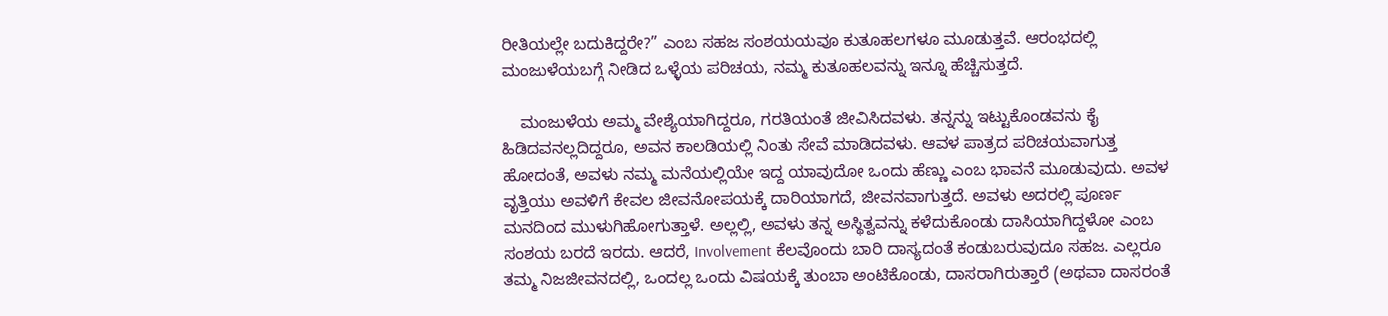ರೀತಿಯಲ್ಲೇ ಬದುಕಿದ್ದರೇ?” ಎಂಬ ಸಹಜ ಸಂಶಯಯವೂ ಕುತೂಹಲಗಳೂ ಮೂಡುತ್ತವೆ. ಆರಂಭದಲ್ಲಿ ಮಂಜುಳೆಯಬಗ್ಗೆ ನೀಡಿದ ಒಳ್ಳೆಯ ಪರಿಚಯ, ನಮ್ಮ ಕುತೂಹಲವನ್ನು ಇನ್ನೂ ಹೆಚ್ಚಿಸುತ್ತದೆ.

    ಮಂಜುಳೆಯ ಅಮ್ಮ ವೇಶ್ಯೆಯಾಗಿದ್ದರೂ, ಗರತಿಯಂತೆ ಜೀವಿಸಿದವಳು. ತನ್ನನ್ನು ಇಟ್ಟುಕೊಂಡವನು ಕೈ ಹಿಡಿದವನಲ್ಲದಿದ್ದರೂ, ಅವನ ಕಾಲಡಿಯಲ್ಲಿ ನಿಂತು ಸೇವೆ ಮಾಡಿದವಳು. ಆವಳ ಪಾತ್ರದ ಪರಿಚಯವಾಗುತ್ತ ಹೋದಂತೆ, ಅವಳು ನಮ್ಮ ಮನೆಯಲ್ಲಿಯೇ ಇದ್ದ ಯಾವುದೋ ಒಂದು ಹೆಣ್ಣು ಎಂಬ ಭಾವನೆ ಮೂಡುವುದು. ಅವಳ ವೃತ್ತಿಯು ಅವಳಿಗೆ ಕೇವಲ ಜೀವನೋಪಯಕ್ಕೆ ದಾರಿಯಾಗದೆ, ಜೀವನವಾಗುತ್ತದೆ. ಅವಳು ಅದರಲ್ಲಿ ಪೂರ್ಣ ಮನದಿಂದ ಮುಳುಗಿಹೋಗುತ್ತಾಳೆ. ಅಲ್ಲಲ್ಲಿ, ಅವಳು ತನ್ನ ಅಸ್ಥಿತ್ವವನ್ನು ಕಳೆದುಕೊಂಡು ದಾಸಿಯಾಗಿದ್ದಳೋ ಎಂಬ ಸಂಶಯ ಬರದೆ ಇರದು. ಆದರೆ, Involvement ಕೆಲವೊಂದು ಬಾರಿ ದಾಸ್ಯದಂತೆ ಕಂಡುಬರುವುದೂ ಸಹಜ. ಎಲ್ಲರೂ ತಮ್ಮ ನಿಜಜೀವನದಲ್ಲಿ, ಒಂದಲ್ಲ ಒಂದು ವಿಷಯಕ್ಕೆ ತುಂಬಾ ಅಂಟಿಕೊಂಡು, ದಾಸರಾಗಿರುತ್ತಾರೆ (ಅಥವಾ ದಾಸರಂತೆ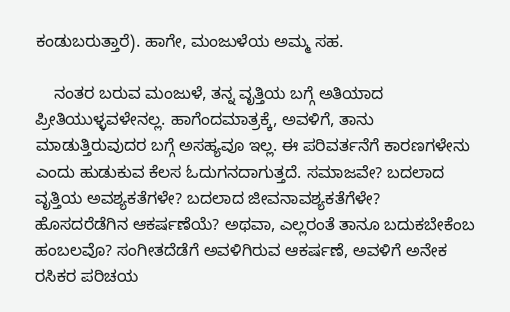ಕಂಡುಬರುತ್ತಾರೆ). ಹಾಗೇ, ಮಂಜುಳೆಯ ಅಮ್ಮ ಸಹ.

    ನಂತರ ಬರುವ ಮಂಜುಳೆ, ತನ್ನ ವೃತ್ತಿಯ ಬಗ್ಗೆ ಅತಿಯಾದ ಪ್ರೀತಿಯುಳ್ಳವಳೇನಲ್ಲ. ಹಾಗೆಂದಮಾತ್ರಕ್ಕೆ, ಅವಳಿಗೆ, ತಾನು ಮಾಡುತ್ತಿರುವುದರ ಬಗ್ಗೆ ಅಸಹ್ಯವೂ ಇಲ್ಲ. ಈ ಪರಿವರ್ತನೆಗೆ ಕಾರಣಗಳೇನು ಎಂದು ಹುಡುಕುವ ಕೆಲಸ ಓದುಗನದಾಗುತ್ತದೆ. ಸಮಾಜವೇ? ಬದಲಾದ ವೃತ್ತಿಯ ಅವಶ್ಯಕತೆಗಳೇ? ಬದಲಾದ ಜೀವನಾವಶ್ಯಕತೆಗೆಳೇ? ಹೊಸದರೆಡೆಗಿನ ಆಕರ್ಷಣೆಯೆ? ಅಥವಾ, ಎಲ್ಲರಂತೆ ತಾನೂ ಬದುಕಬೇಕೆಂಬ ಹಂಬಲವೊ? ಸಂಗೀತದೆಡೆಗೆ ಅವಳಿಗಿರುವ ಆಕರ್ಷಣೆ, ಅವಳಿಗೆ ಅನೇಕ ರಸಿಕರ ಪರಿಚಯ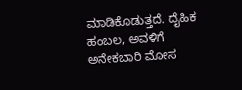ಮಾಡಿಕೊಡುತ್ತದೆ. ದೈಹಿಕ ಹಂಬಲ, ಅವಳಿಗೆ ಅನೇಕಬಾರಿ ಮೋಸ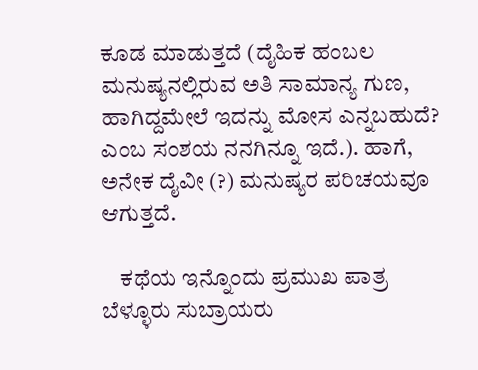ಕೂಡ ಮಾಡುತ್ತದೆ (ದೈಹಿಕ ಹಂಬಲ ಮನುಷ್ಯನಲ್ಲಿರುವ ಅತಿ ಸಾಮಾನ್ಯ ಗುಣ, ಹಾಗಿದ್ದಮೇಲೆ ಇದನ್ನು ಮೋಸ ಎನ್ನಬಹುದೆ? ಎಂಬ ಸಂಶಯ ನನಗಿನ್ನೂ ಇದೆ.). ಹಾಗೆ, ಅನೇಕ ದೈವೀ (?) ಮನುಷ್ಯರ ಪರಿಚಯವೂ ಆಗುತ್ತದೆ.

    ಕಥೆಯ ಇನ್ನೊಂದು ಪ್ರಮುಖ ಪಾತ್ರ ಬೆಳ್ಳೂರು ಸುಬ್ರಾಯರು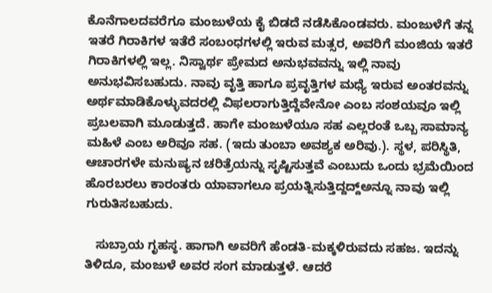ಕೊನೆಗಾಲದವರೆಗೂ ಮಂಜುಳೆಯ ಕೈ ಬಿಡದೆ ನಡೆಸಿಕೊಂಡವರು. ಮಂಜುಳೆಗೆ ತನ್ನ ಇತರೆ ಗಿರಾಕಿಗಳ ಇತೆರೆ ಸಂಬಂಧಗಳಲ್ಲಿ ಇರುವ ಮತ್ಸರ, ಅವರಿಗೆ ಮಂಜಿಯ ಇತರೆ ಗಿರಾಕಿಗಳಲ್ಲಿ ಇಲ್ಲ. ನಿಸ್ವಾರ್ಥ ಪ್ರೇಮದ ಅನುಭವವನ್ನು ಇಲ್ಲಿ ನಾವು ಅನುಭವಿಸಬಹುದು. ನಾವು ವೃತ್ತಿ ಹಾಗೂ ಪ್ರವೃತ್ತಿಗಳ ಮಧ್ಯೆ ಇರುವ ಅಂತರವನ್ನು ಅರ್ಥಮಾಡಿಕೊಳ್ಳುವದರಲ್ಲಿ ವಿಫಲರಾಗುತ್ತಿದ್ದೆವೇನೋ ಎಂಬ ಸಂಶಯವೂ ಇಲ್ಲಿ ಪ್ರಬಲವಾಗಿ ಮೂಡುತ್ತದೆ. ಹಾಗೇ ಮಂಜುಳೆಯೂ ಸಹ ಎಲ್ಲರಂತೆ ಒಬ್ಬ ಸಾಮಾನ್ಯ ಮಹಿಳೆ ಎಂಬ ಅರಿವೂ ಸಹ. (ಇದು ತುಂಬಾ ಅವಶ್ಯಕ ಅರಿವು.). ಸ್ಥಳ, ಪರಿಸ್ಥಿತಿ, ಆಚಾರಗಳೇ ಮನುಷ್ಯನ ಚರಿತ್ರೆಯನ್ನು ಸೃಷ್ಟಿಸುತ್ತವೆ ಎಂಬುದು ಒಂದು ಭ್ರಮೆಯಿಂದ ಹೊರಬರಲು ಕಾರಂತರು ಯಾವಾಗಲೂ ಪ್ರಯತ್ನಿಸುತ್ತಿದ್ದದ್ದ್ಅನ್ನೂ ನಾವು ಇಲ್ಲಿ ಗುರುತಿಸಬಹುದು.

   ಸುಬ್ರಾಯ ಗೃಹಸ್ಠ. ಹಾಗಾಗಿ ಅವರಿಗೆ ಹೆಂಡತಿ-ಮಕ್ಕಳಿರುವದು ಸಹಜ. ಇದನ್ನು ತಿಳಿದೂ, ಮಂಜುಳೆ ಅವರ ಸಂಗ ಮಾಡುತ್ತಳೆ. ಆದರೆ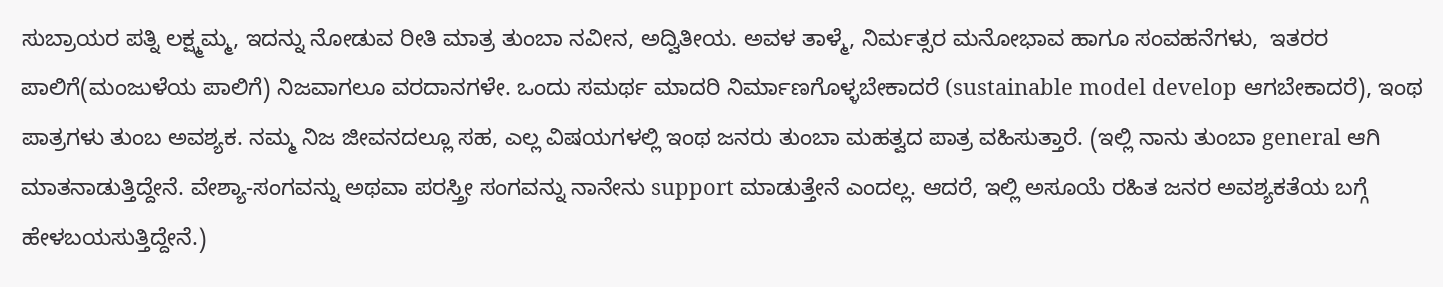ಸುಬ್ರಾಯರ ಪತ್ನಿ ಲಕ್ಷ್ಮಮ್ಮ, ಇದನ್ನು ನೋಡುವ ರೀತಿ ಮಾತ್ರ ತುಂಬಾ ನವೀನ, ಅದ್ವಿತೀಯ. ಅವಳ ತಾಳ್ಮೆ, ನಿರ್ಮತ್ಸರ ಮನೋಭಾವ ಹಾಗೂ ಸಂವಹನೆಗಳು,  ಇತರರ ಪಾಲಿಗೆ(ಮಂಜುಳೆಯ ಪಾಲಿಗೆ) ನಿಜವಾಗಲೂ ವರದಾನಗಳೇ. ಒಂದು ಸಮರ್ಥ ಮಾದರಿ ನಿರ್ಮಾಣಗೊಳ್ಳಬೇಕಾದರೆ (sustainable model develop ಆಗಬೇಕಾದರೆ), ಇಂಥ ಪಾತ್ರಗಳು ತುಂಬ ಅವಶ್ಯಕ. ನಮ್ಮ ನಿಜ ಜೀವನದಲ್ಲೂ ಸಹ, ಎಲ್ಲ ವಿಷಯಗಳಲ್ಲಿ ಇಂಥ ಜನರು ತುಂಬಾ ಮಹತ್ವದ ಪಾತ್ರ ವಹಿಸುತ್ತಾರೆ. (ಇಲ್ಲಿ ನಾನು ತುಂಬಾ general ಆಗಿ ಮಾತನಾಡುತ್ತಿದ್ದೇನೆ. ವೇಶ್ಯಾ-ಸಂಗವನ್ನು ಅಥವಾ ಪರಸ್ತ್ರೀ ಸಂಗವನ್ನು ನಾನೇನು support ಮಾಡುತ್ತೇನೆ ಎಂದಲ್ಲ. ಆದರೆ, ಇಲ್ಲಿ ಅಸೂಯೆ ರಹಿತ ಜನರ ಅವಶ್ಯಕತೆಯ ಬಗ್ಗೆ ಹೇಳಬಯಸುತ್ತಿದ್ದೇನೆ.)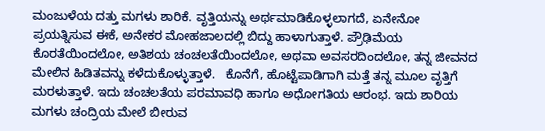ಮಂಜುಳೆಯ ದತ್ತು ಮಗಳು ಶಾರಿಕೆ. ವೃತ್ತಿಯನ್ನು ಅರ್ಥಮಾಡಿಕೊಳ್ಳಲಾಗದೆ, ಏನೇನೋ ಪ್ರಯತ್ನಿಸುವ ಈಕೆ, ಅನೇಕರ ಮೋಹಜಾಲದಲ್ಲಿ ಬಿದ್ದು ಹಾಳಾಗುತ್ತಾಳೆ. ಪ್ರೌಢಿಮೆಯ ಕೊರತೆಯಿಂದಲೋ, ಅತಿಶಯ ಚಂಚಲತೆಯಿಂದಲೋ, ಅಥವಾ ಅವಸರದಿಂದಲೋ, ತನ್ನ ಜೀವನದ ಮೇಲಿನ ಹಿಡಿತವನ್ನು ಕಳೆದುಕೊಳ್ಳುತ್ತಾಳೆ.   ಕೊನೆಗೆ, ಹೊಟ್ಟೆಪಾಡಿಗಾಗಿ ಮತ್ತೆ ತನ್ನ ಮೂಲ ವೃತ್ತಿಗೆ ಮರಳುತ್ತಾಳೆ. ಇದು ಚಂಚಲತೆಯ ಪರಮಾವಧಿ ಹಾಗೂ ಅಧೋಗತಿಯ ಆರಂಭ. ಇದು ಶಾರಿಯ ಮಗಳು ಚಂದ್ರಿಯ ಮೇಲೆ ಬೀರುವ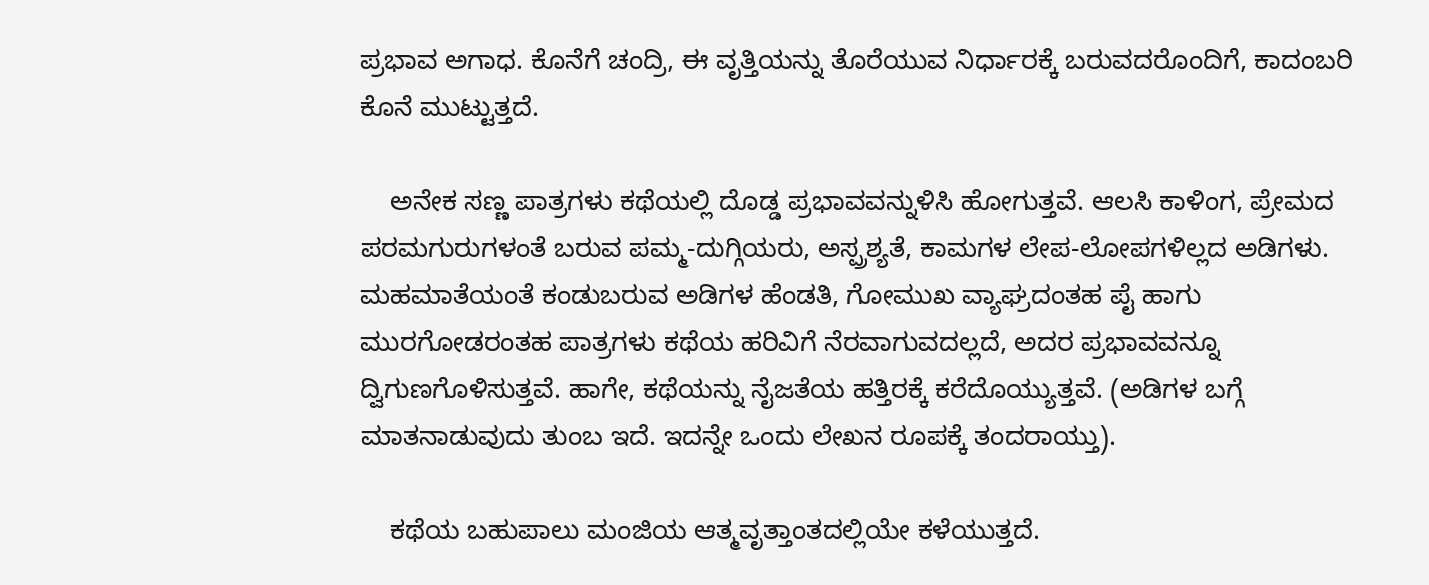ಪ್ರಭಾವ ಅಗಾಧ. ಕೊನೆಗೆ ಚಂದ್ರಿ, ಈ ವೃತ್ತಿಯನ್ನು ತೊರೆಯುವ ನಿರ್ಧಾರಕ್ಕೆ ಬರುವದರೊಂದಿಗೆ, ಕಾದಂಬರಿ ಕೊನೆ ಮುಟ್ಟುತ್ತದೆ.

    ಅನೇಕ ಸಣ್ಣ ಪಾತ್ರಗಳು ಕಥೆಯಲ್ಲಿ ದೊಡ್ಡ ಪ್ರಭಾವವನ್ನುಳಿಸಿ ಹೋಗುತ್ತವೆ. ಆಲಸಿ ಕಾಳಿಂಗ, ಪ್ರೇಮದ ಪರಮಗುರುಗಳಂತೆ ಬರುವ ಪಮ್ಮ-ದುಗ್ಗಿಯರು, ಅಸ್ಪ್ರಶ್ಯತೆ, ಕಾಮಗಳ ಲೇಪ-ಲೋಪಗಳಿಲ್ಲದ ಅಡಿಗಳು. ಮಹಮಾತೆಯಂತೆ ಕಂಡುಬರುವ ಅಡಿಗಳ ಹೆಂಡತಿ, ಗೋಮುಖ ವ್ಯಾಘ್ರದಂತಹ ಪೈ ಹಾಗು ಮುರಗೋಡರಂತಹ ಪಾತ್ರಗಳು ಕಥೆಯ ಹರಿವಿಗೆ ನೆರವಾಗುವದಲ್ಲದೆ, ಅದರ ಪ್ರಭಾವವನ್ನೂ ದ್ವಿಗುಣಗೊಳಿಸುತ್ತವೆ. ಹಾಗೇ, ಕಥೆಯನ್ನು ನೈಜತೆಯ ಹತ್ತಿರಕ್ಕೆ ಕರೆದೊಯ್ಯುತ್ತವೆ. (ಅಡಿಗಳ ಬಗ್ಗೆ ಮಾತನಾಡುವುದು ತುಂಬ ಇದೆ. ಇದನ್ನೇ ಒಂದು ಲೇಖನ ರೂಪಕ್ಕೆ ತಂದರಾಯ್ತು).

    ಕಥೆಯ ಬಹುಪಾಲು ಮಂಜಿಯ ಆತ್ಮವೃತ್ತಾಂತದಲ್ಲಿಯೇ ಕಳೆಯುತ್ತದೆ.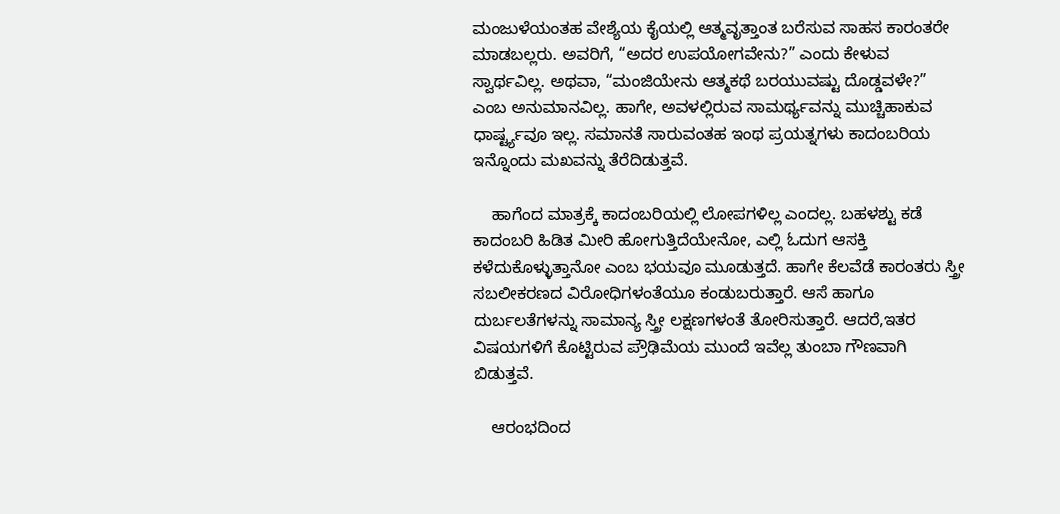ಮಂಜುಳೆಯಂತಹ ವೇಶ್ಯೆಯ ಕೈಯಲ್ಲಿ ಆತ್ಮವೃತ್ತಾಂತ ಬರೆಸುವ ಸಾಹಸ ಕಾರಂತರೇ ಮಾಡಬಲ್ಲರು. ಅವರಿಗೆ, “ಅದರ ಉಪಯೋಗವೇನು?” ಎಂದು ಕೇಳುವ ಸ್ವಾರ್ಥವಿಲ್ಲ. ಅಥವಾ, “ಮಂಜಿಯೇನು ಆತ್ಮಕಥೆ ಬರಯುವಷ್ಟು ದೊಡ್ಡವಳೇ?” ಎಂಬ ಅನುಮಾನವಿಲ್ಲ. ಹಾಗೇ, ಅವಳಲ್ಲಿರುವ ಸಾಮರ್ಥ್ಯವನ್ನು ಮುಚ್ಚಿಹಾಕುವ ಧಾರ್ಷ್ಟ್ಯವೂ ಇಲ್ಲ. ಸಮಾನತೆ ಸಾರುವಂತಹ ಇಂಥ ಪ್ರಯತ್ನಗಳು ಕಾದಂಬರಿಯ ಇನ್ನೊಂದು ಮಖವನ್ನು ತೆರೆದಿಡುತ್ತವೆ.

    ಹಾಗೆಂದ ಮಾತ್ರಕ್ಕೆ ಕಾದಂಬರಿಯಲ್ಲಿ ಲೋಪಗಳಿಲ್ಲ ಎಂದಲ್ಲ. ಬಹಳಶ್ಟು ಕಡೆ ಕಾದಂಬರಿ ಹಿಡಿತ ಮೀರಿ ಹೋಗುತ್ತಿದೆಯೇನೋ, ಎಲ್ಲಿ ಓದುಗ ಆಸಕ್ತಿ ಕಳೆದುಕೊಳ್ಳುತ್ತಾನೋ ಎಂಬ ಭಯವೂ ಮೂಡುತ್ತದೆ. ಹಾಗೇ ಕೆಲವೆಡೆ ಕಾರಂತರು ಸ್ತ್ರೀ ಸಬಲೀಕರಣದ ವಿರೋಧಿಗಳಂತೆಯೂ ಕಂಡುಬರುತ್ತಾರೆ. ಆಸೆ ಹಾಗೂ ದುರ್ಬಲತೆಗಳನ್ನು ಸಾಮಾನ್ಯ ಸ್ತ್ರೀ ಲಕ್ಷಣಗಳಂತೆ ತೋರಿಸುತ್ತಾರೆ. ಆದರೆ,ಇತರ ವಿಷಯಗಳಿಗೆ ಕೊಟ್ಟಿರುವ ಪ್ರೌಢಿಮೆಯ ಮುಂದೆ ಇವೆಲ್ಲ ತುಂಬಾ ಗೌಣವಾಗಿ ಬಿಡುತ್ತವೆ.

    ಆರಂಭದಿಂದ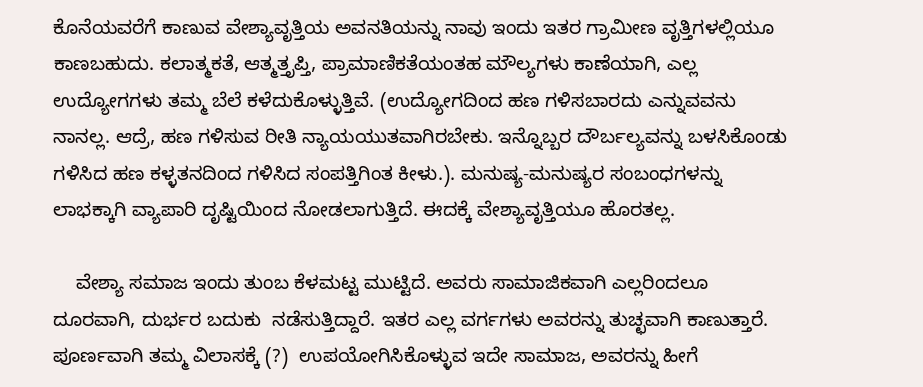ಕೊನೆಯವರೆಗೆ ಕಾಣುವ ವೇಶ್ಯಾವೃತ್ತಿಯ ಅವನತಿಯನ್ನು ನಾವು ಇಂದು ಇತರ ಗ್ರಾಮೀಣ ವೃತ್ತಿಗಳಲ್ಲಿಯೂ ಕಾಣಬಹುದು. ಕಲಾತ್ಮಕತೆ, ಆತ್ಮತ್ತೃಪ್ತಿ, ಪ್ರಾಮಾಣಿಕತೆಯಂತಹ ಮೌಲ್ಯಗಳು ಕಾಣೆಯಾಗಿ, ಎಲ್ಲ ಉದ್ಯೋಗಗಳು ತಮ್ಮ ಬೆಲೆ ಕಳೆದುಕೊಳ್ಳುತ್ತಿವೆ. (ಉದ್ಯೋಗದಿಂದ ಹಣ ಗಳಿಸಬಾರದು ಎನ್ನುವವನು ನಾನಲ್ಲ. ಆದ್ರೆ, ಹಣ ಗಳಿಸುವ ರೀತಿ ನ್ಯಾಯಯುತವಾಗಿರಬೇಕು. ಇನ್ನೊಬ್ಬರ ದೌರ್ಬಲ್ಯವನ್ನು ಬಳಸಿಕೊಂಡು ಗಳಿಸಿದ ಹಣ ಕಳ್ಳತನದಿಂದ ಗಳಿಸಿದ ಸಂಪತ್ತಿಗಿಂತ ಕೀಳು.). ಮನುಷ್ಯ-ಮನುಷ್ಯರ ಸಂಬಂಧಗಳನ್ನು ಲಾಭಕ್ಕಾಗಿ ವ್ಯಾಪಾರಿ ದೃಷ್ಟಿಯಿಂದ ನೋಡಲಾಗುತ್ತಿದೆ. ಈದಕ್ಕೆ ವೇಶ್ಯಾವೃತ್ತಿಯೂ ಹೊರತಲ್ಲ.

    ವೇಶ್ಯಾ ಸಮಾಜ ಇಂದು ತುಂಬ ಕೆಳಮಟ್ಟ ಮುಟ್ಟಿದೆ. ಅವರು ಸಾಮಾಜಿಕವಾಗಿ ಎಲ್ಲರಿಂದಲೂ ದೂರವಾಗಿ, ದುರ್ಭರ ಬದುಕು  ನಡೆಸುತ್ತಿದ್ದಾರೆ. ಇತರ ಎಲ್ಲ ವರ್ಗಗಳು ಅವರನ್ನು ತುಚ್ಛವಾಗಿ ಕಾಣುತ್ತಾರೆ. ಪೂರ್ಣವಾಗಿ ತಮ್ಮ ವಿಲಾಸಕ್ಕೆ (?)  ಉಪಯೋಗಿಸಿಕೊಳ್ಳುವ ಇದೇ ಸಾಮಾಜ, ಅವರನ್ನು ಹೀಗೆ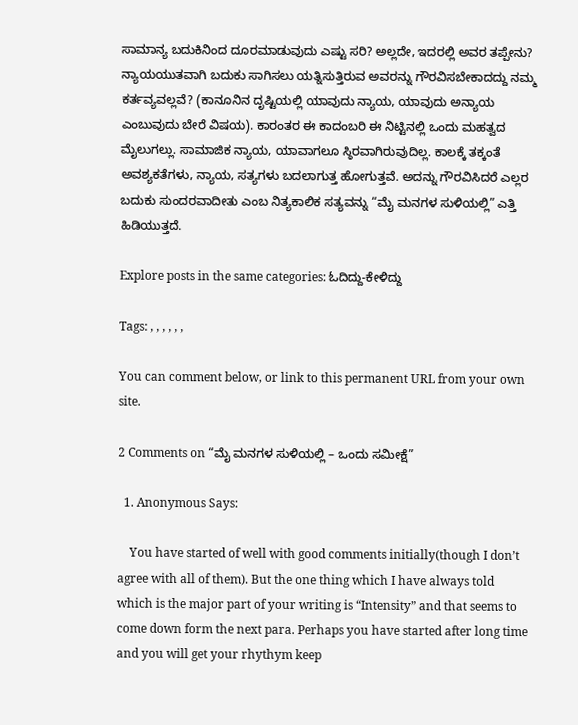ಸಾಮಾನ್ಯ ಬದುಕಿನಿಂದ ದೂರಮಾಡುವುದು ಎಷ್ಟು ಸರಿ? ಅಲ್ಲದೇ, ಇದರಲ್ಲಿ ಅವರ ತಪ್ಪೇನು? ನ್ಯಾಯಯುತವಾಗಿ ಬದುಕು ಸಾಗಿಸಲು ಯತ್ನಿಸುತ್ತಿರುವ ಅವರನ್ನು ಗೌರವಿಸಬೇಕಾದದ್ದು ನಮ್ಮ ಕರ್ತವ್ಯವಲ್ಲವೆ? (ಕಾನೂನಿನ ದೃಷ್ಟಿಯಲ್ಲಿ ಯಾವುದು ನ್ಯಾಯ, ಯಾವುದು ಅನ್ಯಾಯ ಎಂಬುವುದು ಬೇರೆ ವಿಷಯ). ಕಾರಂತರ ಈ ಕಾದಂಬರಿ ಈ ನಿಟ್ಟಿನಲ್ಲಿ ಒಂದು ಮಹತ್ವದ ಮೈಲುಗಲ್ಲು. ಸಾಮಾಜಿಕ ನ್ಯಾಯ, ಯಾವಾಗಲೂ ಸ್ಠಿರವಾಗಿರುವುದಿಲ್ಲ. ಕಾಲಕ್ಕೆ ತಕ್ಕಂತೆ ಅವಶ್ಯಕತೆಗಳು, ನ್ಯಾಯ, ಸತ್ಯಗಳು ಬದಲಾಗುತ್ತ ಹೋಗುತ್ತವೆ. ಅದನ್ನು ಗೌರವಿಸಿದರೆ ಎಲ್ಲರ ಬದುಕು ಸುಂದರವಾದೀತು ಎಂಬ ನಿತ್ಯಕಾಲಿಕ ಸತ್ಯವನ್ನು “ಮೈ ಮನಗಳ ಸುಳಿಯಲ್ಲಿ” ಎತ್ತಿ ಹಿಡಿಯುತ್ತದೆ.

Explore posts in the same categories: ಓದಿದ್ದು-ಕೇಳಿದ್ದು

Tags: , , , , , ,

You can comment below, or link to this permanent URL from your own site.

2 Comments on “ಮೈ ಮನಗಳ ಸುಳಿಯಲ್ಲಿ – ಒಂದು ಸಮೀಕ್ಷೆ”

  1. Anonymous Says:

    You have started of well with good comments initially(though I don’t agree with all of them). But the one thing which I have always told which is the major part of your writing is “Intensity” and that seems to come down form the next para. Perhaps you have started after long time and you will get your rhythym keep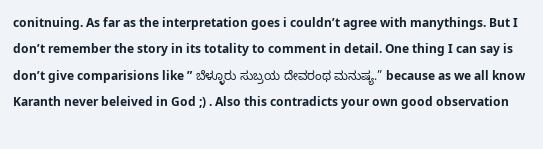conitnuing. As far as the interpretation goes i couldn’t agree with manythings. But I don’t remember the story in its totality to comment in detail. One thing I can say is don’t give comparisions like ” ಬೆಳ್ಳೂರು ಸುಬ್ರಯ ದೇವರಂಥ ಮನುಷ್ಯ.” because as we all know Karanth never beleived in God ;) . Also this contradicts your own good observation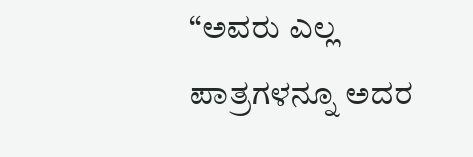“ಅವರು ಎಲ್ಲ ಪಾತ್ರಗಳನ್ನೂ ಅದರ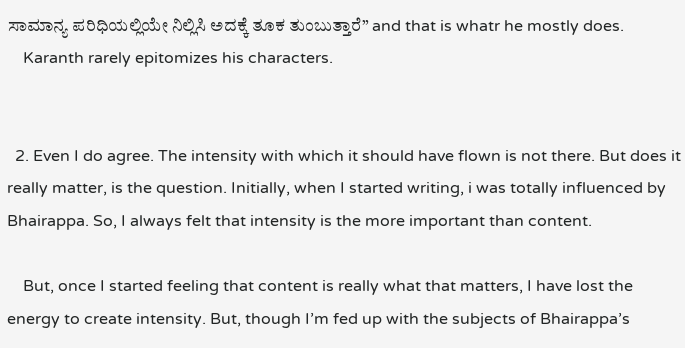ಸಾಮಾನ್ಯ ಪರಿಧಿಯಲ್ಲಿಯೇ ನಿಲ್ಲಿಸಿ ಅದಕ್ಕೆ ತೂಕ ತುಂಬುತ್ತಾರೆ” and that is whatr he mostly does.
    Karanth rarely epitomizes his characters.


  2. Even I do agree. The intensity with which it should have flown is not there. But does it really matter, is the question. Initially, when I started writing, i was totally influenced by Bhairappa. So, I always felt that intensity is the more important than content.

    But, once I started feeling that content is really what that matters, I have lost the energy to create intensity. But, though I’m fed up with the subjects of Bhairappa’s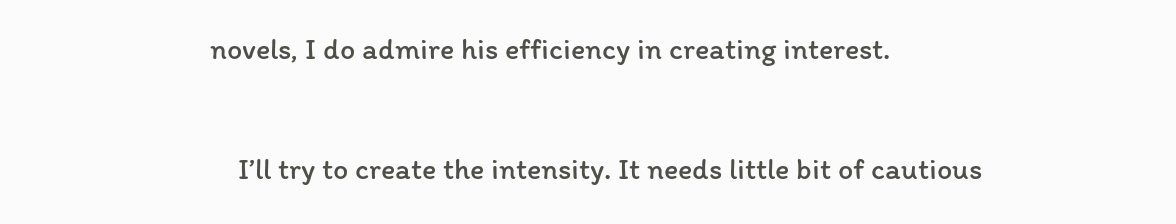novels, I do admire his efficiency in creating interest.

    I’ll try to create the intensity. It needs little bit of cautious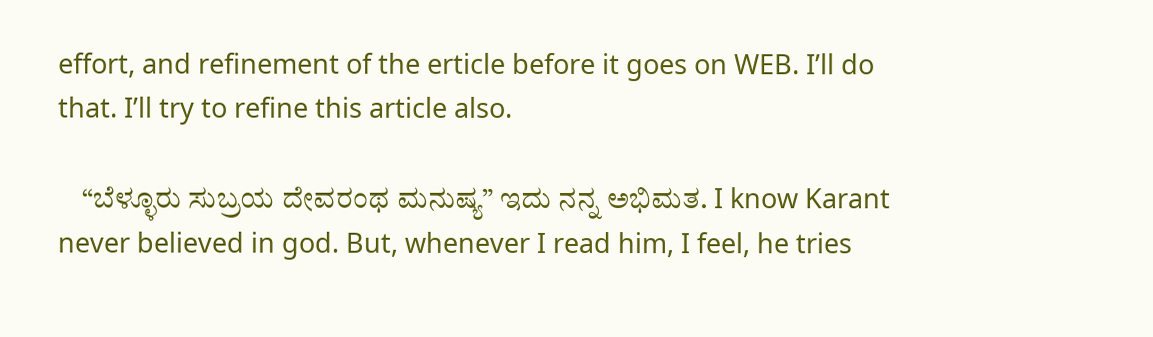effort, and refinement of the erticle before it goes on WEB. I’ll do that. I’ll try to refine this article also.

    “ಬೆಳ್ಳೂರು ಸುಬ್ರಯ ದೇವರಂಥ ಮನುಷ್ಯ” ಇದು ನನ್ನ ಅಭಿಮತ. I know Karant never believed in god. But, whenever I read him, I feel, he tries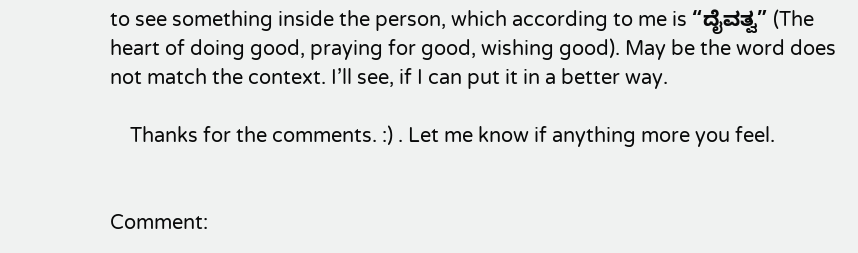to see something inside the person, which according to me is “ದೈವತ್ವ” (The heart of doing good, praying for good, wishing good). May be the word does not match the context. I’ll see, if I can put it in a better way.

    Thanks for the comments. :) . Let me know if anything more you feel.


Comment: